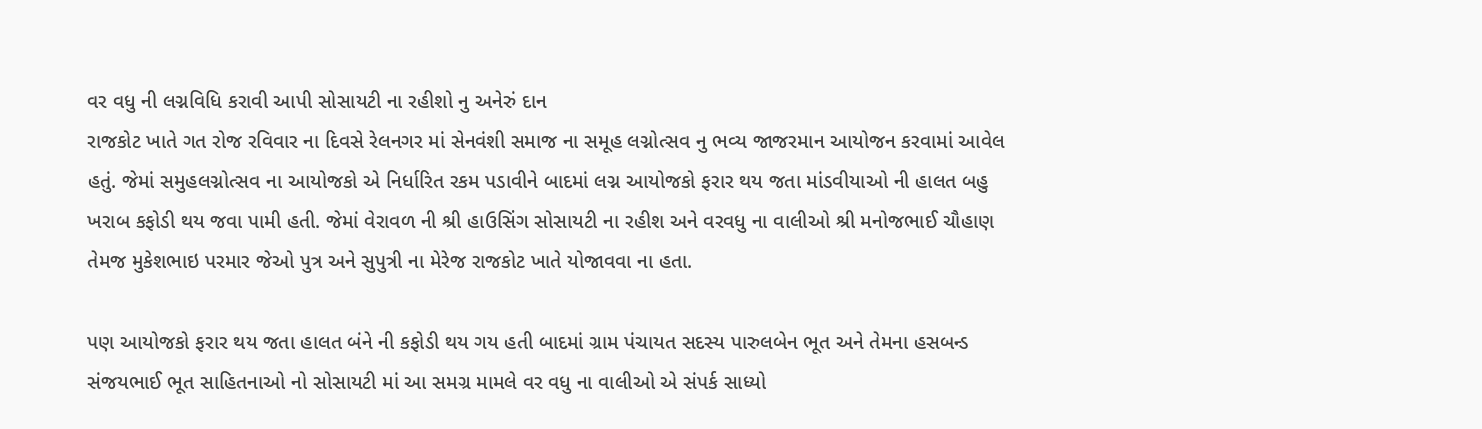વર વધુ ની લગ્નવિધિ કરાવી આપી સોસાયટી ના રહીશો નુ અનેરું દાન
રાજકોટ ખાતે ગત રોજ રવિવાર ના દિવસે રેલનગર માં સેનવંશી સમાજ ના સમૂહ લગ્નોત્સવ નુ ભવ્ય જાજરમાન આયોજન કરવામાં આવેલ હતું. જેમાં સમુહલગ્નોત્સવ ના આયોજકો એ નિર્ધારિત રકમ પડાવીને બાદમાં લગ્ન આયોજકો ફરાર થય જતા માંડવીયાઓ ની હાલત બહુ ખરાબ કફોડી થય જવા પામી હતી. જેમાં વેરાવળ ની શ્રી હાઉસિંગ સોસાયટી ના રહીશ અને વરવધુ ના વાલીઓ શ્રી મનોજભાઈ ચૌહાણ તેમજ મુકેશભાઇ પરમાર જેઓ પુત્ર અને સુપુત્રી ના મેરેજ રાજકોટ ખાતે યોજાવવા ના હતા.

પણ આયોજકો ફરાર થય જતા હાલત બંને ની કફોડી થય ગય હતી બાદમાં ગ્રામ પંચાયત સદસ્ય પારુલબેન ભૂત અને તેમના હસબન્ડ સંજયભાઈ ભૂત સાહિતનાઓ નો સોસાયટી માં આ સમગ્ર મામલે વર વધુ ના વાલીઓ એ સંપર્ક સાધ્યો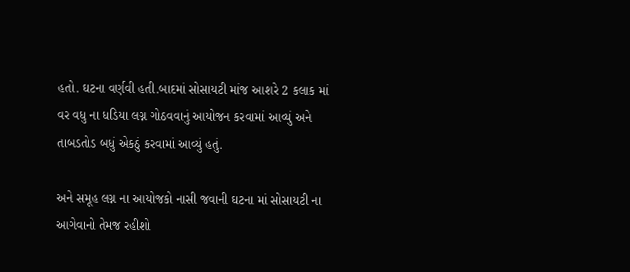હતો. ઘટના વર્ણવી હતી.બાદમાં સોસાયટી માંજ આશરે 2 કલાક માં વર વધુ ના ધડિયા લગ્ન ગોઠવવાનું આયોજન કરવામાં આવ્યું અને તાબડતોડ બધું એકઠું કરવામાં આવ્યું હતું.

અને સમૂહ લગ્ન ના આયોજકો નાસી જવાની ઘટના માં સોસાયટી ના આગેવાનો તેમજ રહીશો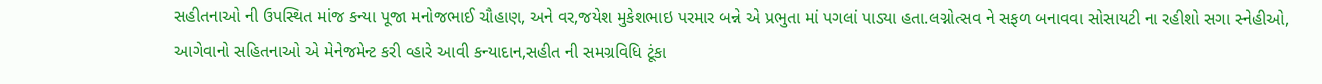સહીતનાઓ ની ઉપસ્થિત માંજ કન્યા પૂજા મનોજભાઈ ચૌહાણ, અને વર,જયેશ મુકેશભાઇ પરમાર બન્ને એ પ્રભુતા માં પગલાં પાડ્યા હતા.લગ્નોત્સવ ને સફળ બનાવવા સોસાયટી ના રહીશો સગા સ્નેહીઓ, આગેવાનો સહિતનાઓ એ મેનેજમેન્ટ કરી વ્હારે આવી કન્યાદાન,સહીત ની સમગ્રવિધિ ટૂંકા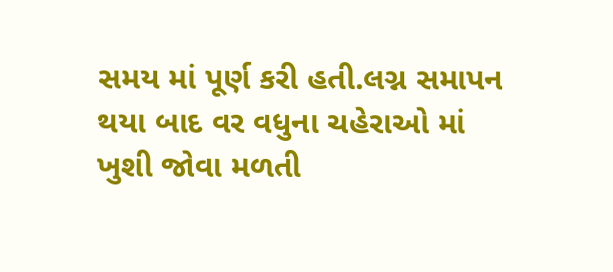સમય માં પૂર્ણ કરી હતી.લગ્ન સમાપન થયા બાદ વર વધુના ચહેરાઓ માં ખુશી જોવા મળતી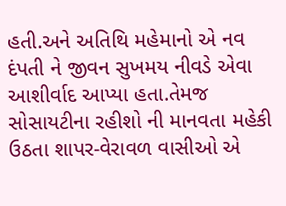હતી.અને અતિથિ મહેમાનો એ નવ દંપતી ને જીવન સુખમય નીવડે એવા આશીર્વાદ આપ્યા હતા.તેમજ સોસાયટીના રહીશો ની માનવતા મહેકી ઉઠતા શાપર-વેરાવળ વાસીઓ એ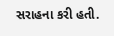સરાહના કરી હતી.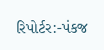રિપોર્ટર:-પંકજ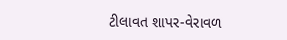ટીલાવત શાપર-વેરાવળ